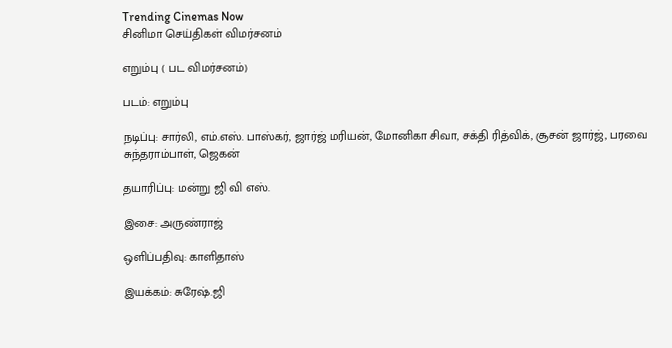Trending Cinemas Now
சினிமா செய்திகள் விமர்சனம்

எறும்பு ( பட விமர்சனம்)

படம்: எறும்பு

நடிப்பு: சார்லி, எம்.எஸ். பாஸ்கர், ஜார்ஜ் மரியன், மோனிகா சிவா, சக்தி ரித்விக், சூசன் ஜார்ஜ், பரவை சுந்தராம்பாள், ஜெகன்

தயாரிப்பு: மன்று ஜி வி எஸ்.

இசை: அருண்ராஜ்

ஒளிப்பதிவு: காளிதாஸ்

இயக்கம்: சுரேஷ்.ஜி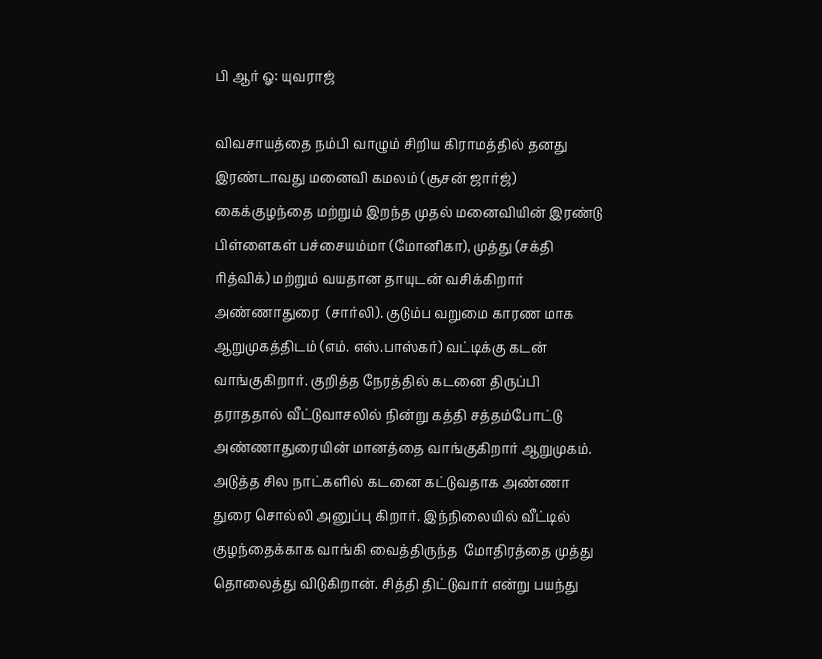பி ஆர் ஓ: யுவராஜ்

விவசாயத்தை நம்பி வாழும் சிறிய கிராமத்தில் தனது இரண்டாவது மனைவி கமலம் (சூசன் ஜார்ஜ்) கைக்குழந்தை மற்றும் இறந்த முதல் மனைவியின் இரண்டு பிள்ளைகள் பச்சையம்மா (மோனிகா), முத்து (சக்தி ரித்விக்) மற்றும் வயதான தாயுடன் வசிக்கிறார் அண்ணாதுரை  (சார்லி). குடும்ப வறுமை காரண மாக ஆறுமுகத்திடம் (எம். எஸ்.பாஸ்கர்) வட்டிக்கு கடன் வாங்குகிறார். குறித்த நேரத்தில் கடனை திருப்பி தராததால் வீட்டுவாசலில் நின்று கத்தி சத்தம்போட்டு  அண்ணாதுரையின் மானத்தை வாங்குகிறார் ஆறுமுகம்.   அடுத்த சில நாட்களில் கடனை கட்டுவதாக அண்ணா துரை சொல்லி அனுப்பு கிறார். இந்நிலையில் வீட்டில் குழந்தைக்காக வாங்கி வைத்திருந்த  மோதிரத்தை முத்து தொலைத்து விடுகிறான். சித்தி திட்டுவார் என்று பயந்து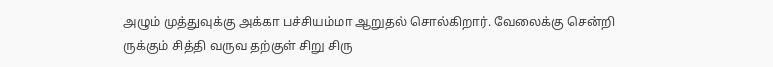அழும் முத்துவுக்கு அக்கா பச்சியம்மா ஆறுதல் சொல்கிறார். வேலைக்கு சென்றி ருக்கும் சித்தி வருவ தற்குள் சிறு சிரு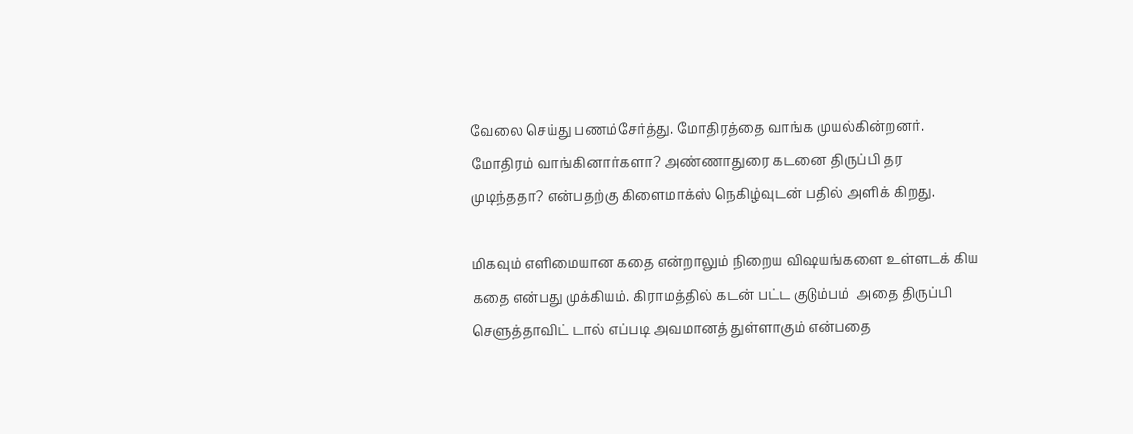வேலை செய்து பணம்சேர்த்து. மோதிரத்தை வாங்க முயல்கின்றனர். மோதிரம் வாங்கினார்களா? அண்ணாதுரை கடனை திருப்பி தர முடிந்ததா? என்பதற்கு கிளைமாக்ஸ் நெகிழ்வுடன் பதில் அளிக் கிறது.

மிகவும் எளிமையான கதை என்றாலும் நிறைய விஷயங்களை உள்ளடக் கிய கதை என்பது முக்கியம். கிராமத்தில் கடன் பட்ட குடும்பம்  அதை திருப்பி செளுத்தாவிட் டால் எப்படி அவமானத் துள்ளாகும் என்பதை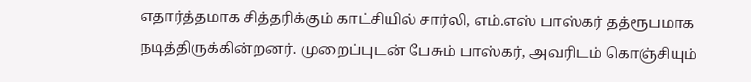எதார்த்தமாக சித்தரிக்கும் காட்சியில் சார்லி, எம்.எஸ் பாஸ்கர் தத்ரூபமாக நடித்திருக்கின்றனர். முறைப்புடன் பேசும் பாஸ்கர், அவரிடம் கொஞ்சியும்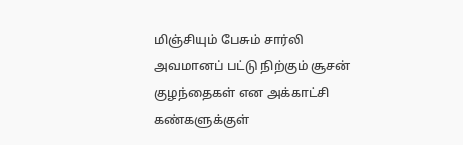மிஞ்சியும் பேசும் சார்லி அவமானப் பட்டு நிற்கும் சூசன் குழந்தைகள் என அக்காட்சி கண்களுக்குள்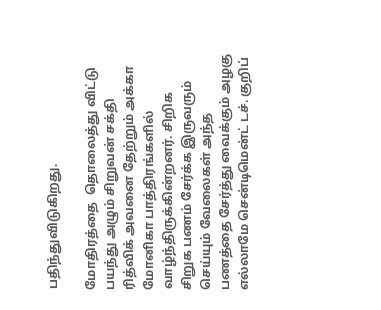பதிந்துவிடுகிறது.

மோதிரத்தை  தொலைத்து விட்டு பயந்து அழும் சிறுவன் சக்தி ரித்விக் அவனை தேற்றும் அக்கா மோனிகா பாத்திரங்களில் வாழ்ந்திருக்கின்றனர். சிறிக சிறுக பணம் சேர்க்க இருவரும் செய்யும் வேலைகள் அந்த பணத்தை சேர்த்து வைக்கும் அழகு எல்லாமே சென்டிமென்ட் டச். குறிப்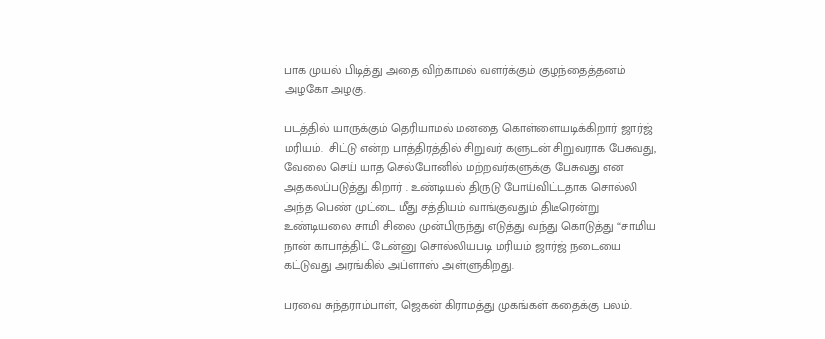பாக முயல் பிடித்து அதை விற்காமல் வளர்க்கும் குழந்தைத்தனம் அழகோ அழகு.

படத்தில் யாருக்கும் தெரியாமல் மனதை கொள்ளையடிக்கிறார் ஜார்ஜ் மரியம்.  சிட்டு என்ற பாத்திரத்தில் சிறுவர் களுடன் சிறுவராக பேசுவது, வேலை செய் யாத செல்போனில் மற்றவர்களுக்கு பேசுவது என அதகலப்படுத்து கிறார் . உண்டியல் திருடு போய்விட்டதாக சொல்லி அந்த பெண் முட்டை மீது சத்தியம் வாங்குவதும் திடீரென்று உண்டியலை சாமி சிலை முன்பிருந்து எடுத்து வந்து கொடுத்து “சாமிய நான் காபாத்திட் டேன்னு சொல்லியபடி மரியம் ஜார்ஜ் நடையை கட்டுவது அரங்கில் அப்ளாஸ் அள்ளுகிறது.

பரவை சுந்தராம்பாள், ஜெகன் கிராமத்து முகங்கள் கதைக்கு பலம்.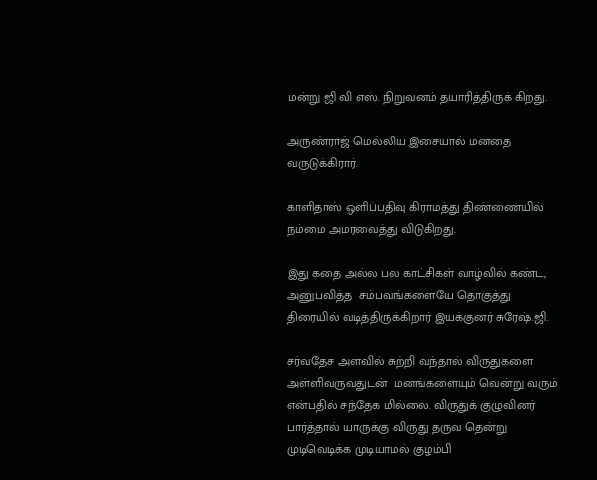மன்று ஜி வி எஸ். நிறுவனம் தயாரித்திருக் கிறது.

அருண்ராஜ் மெல்லிய இசையால் மனதை வருடுக்கிரார்.

காளிதாஸ் ஒளிப்பதிவு கிராமத்து திண்ணையில் நம்மை அமரவைத்து விடுகிறது.

இது கதை அல்ல பல காட்சிகள் வாழ்வில் கண்ட,  அனுபவித்த  சம்பவங்களையே தொகுத்து திரையில் வடித்திருக்கிறார் இயக்குனர் சுரேஷ்.ஜி.

சர்வதேச அளவில் சுற்றி வந்தால் விருதுகளை அள்ளிவருவதுடன்  மனங்களையும் வென்று வரும் என்பதில் சந்தேக மில்லை. விருதுக் குழுவினர் பார்த்தால் யாருக்கு விருது தருவ தென்று  முடிவெடிக்க முடியாமல் குழம்பி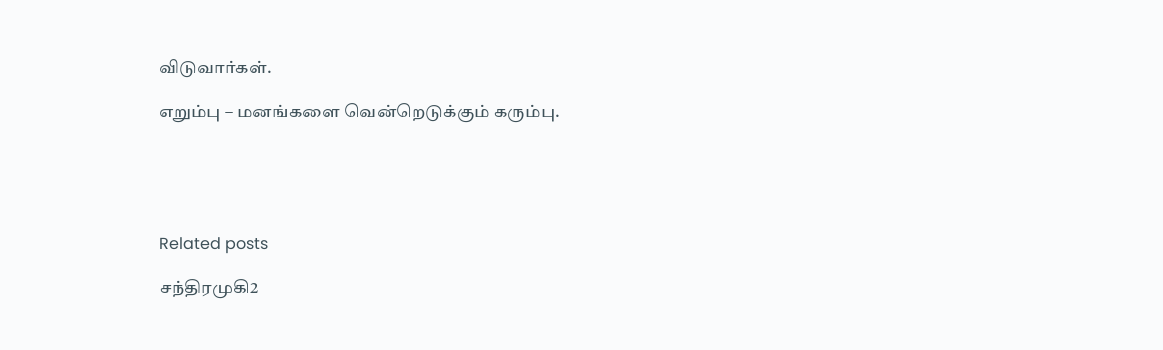விடுவார்கள்.

எறும்பு – மனங்களை வென்றெடுக்கும் கரும்பு.





Related posts

சந்திரமுகி2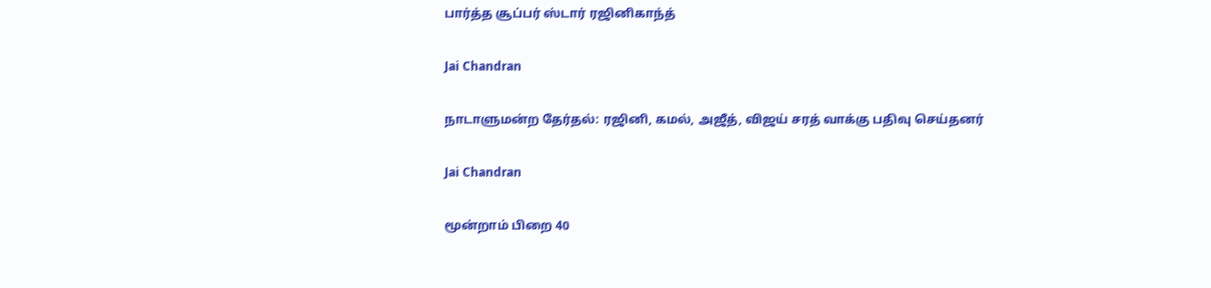பார்த்த சூப்பர் ஸ்டார் ரஜினிகாந்த்

Jai Chandran

நாடாளுமன்ற தேர்தல்: ரஜினி, கமல், அஜீத், விஜய் சரத் வாக்கு பதிவு செய்தனர்

Jai Chandran

மூன்றாம் பிறை 40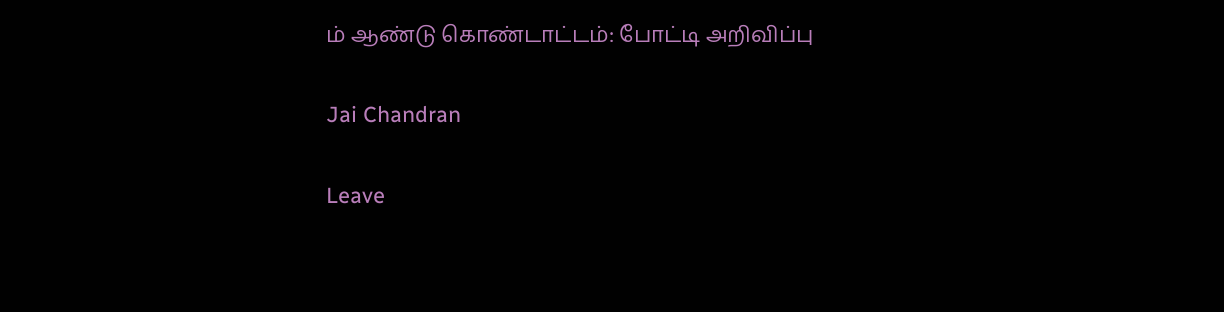ம் ஆண்டு கொண்டாட்டம்: போட்டி அறிவிப்பு

Jai Chandran

Leave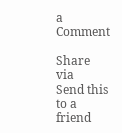a Comment

Share via
Send this to a friend